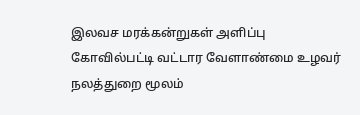இலவச மரக்கன்றுகள் அளிப்பு
கோவில்பட்டி வட்டார வேளாண்மை உழவர் நலத்துறை மூலம்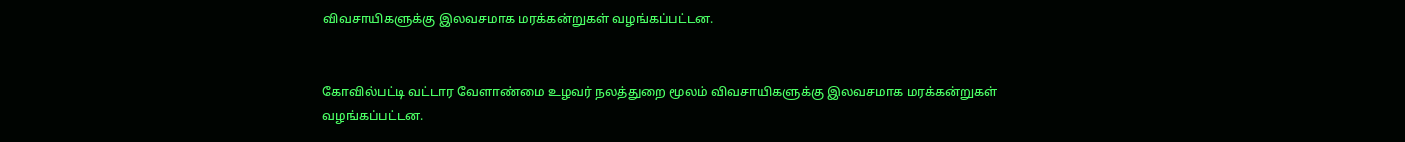விவசாயிகளுக்கு இலவசமாக மரக்கன்றுகள் வழங்கப்பட்டன.


கோவில்பட்டி வட்டார வேளாண்மை உழவர் நலத்துறை மூலம் விவசாயிகளுக்கு இலவசமாக மரக்கன்றுகள் வழங்கப்பட்டன.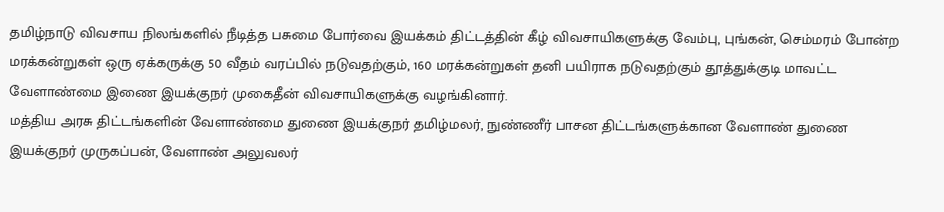தமிழ்நாடு விவசாய நிலங்களில் நீடித்த பசுமை போர்வை இயக்கம் திட்டத்தின் கீழ் விவசாயிகளுக்கு வேம்பு, புங்கன், செம்மரம் போன்ற மரக்கன்றுகள் ஒரு ஏக்கருக்கு 50 வீதம் வரப்பில் நடுவதற்கும், 160 மரக்கன்றுகள் தனி பயிராக நடுவதற்கும் தூத்துக்குடி மாவட்ட வேளாண்மை இணை இயக்குநர் முகைதீன் விவசாயிகளுக்கு வழங்கினார்.
மத்திய அரசு திட்டங்களின் வேளாண்மை துணை இயக்குநர் தமிழ்மலர், நுண்ணீர் பாசன திட்டங்களுக்கான வேளாண் துணை இயக்குநர் முருகப்பன், வேளாண் அலுவலர்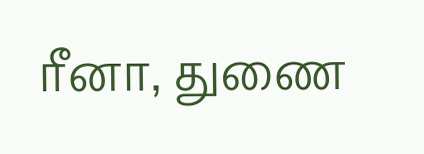ரீனா, துணை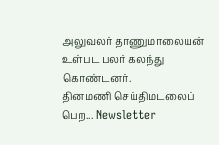அலுவலர் தாணுமாலையன் உள்பட பலர் கலந்து கொண்டனர்.
தினமணி செய்திமடலைப் பெற... Newsletter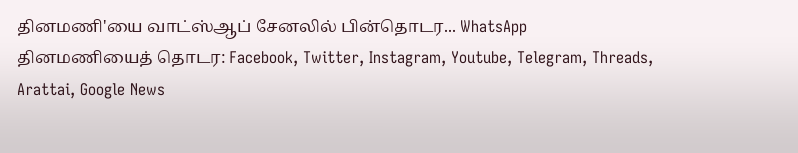தினமணி'யை வாட்ஸ்ஆப் சேனலில் பின்தொடர... WhatsApp
தினமணியைத் தொடர: Facebook, Twitter, Instagram, Youtube, Telegram, Threads, Arattai, Google News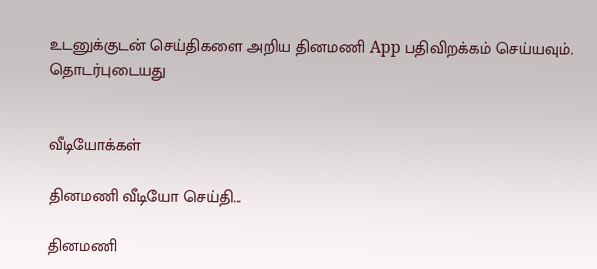உடனுக்குடன் செய்திகளை அறிய தினமணி App பதிவிறக்கம் செய்யவும்.
தொடர்புடையது


வீடியோக்கள்

தினமணி வீடியோ செய்தி...

தினமணி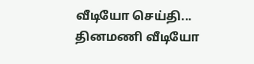வீடியோ செய்தி...
தினமணி வீடியோ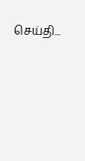செய்தி...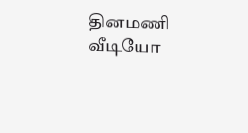தினமணி வீடியோ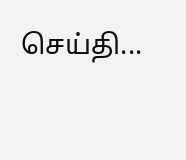செய்தி...